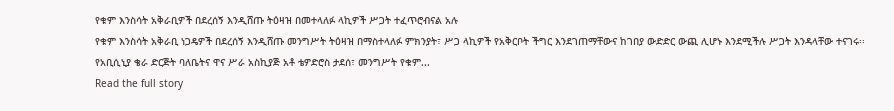የቁም እንስሳት አቅራቢዎች በደረሰኝ እንዲሸጡ ትዕዛዝ በመተላለፉ ላኪዎች ሥጋት ተፈጥሮብናል አሉ
የቁም እንስሳት አቅራቢ ነጋዴዎች በደረሰኝ እንዲሸጡ መንግሥት ትዕዛዝ በማስተላለፉ ምክንያት፣ ሥጋ ላኪዎች የአቅርቦት ችግር እንደገጠማቸውና ከገበያ ውድድር ውጪ ሊሆኑ እንደሚችሉ ሥጋት እንዳላቸው ተናገሩ፡፡ የአቢሲኒያ ቄራ ድርጅት ባለቤትና ዋና ሥራ አስኪያጅ አቶ ቴዎድሮስ ታደሰ፣ መንግሥት የቁም...
Read the full story